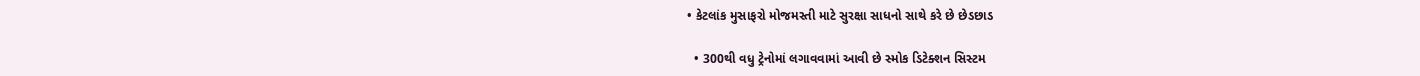• કેટલાંક મુસાફરો મોજમસ્તી માટે સુરક્ષા સાધનો સાથે કરે છે છેડછાડ

  • 300થી વધુ ટ્રેનોમાં લગાવવામાં આવી છે સ્મોક ડિટેક્શન સિસ્ટમ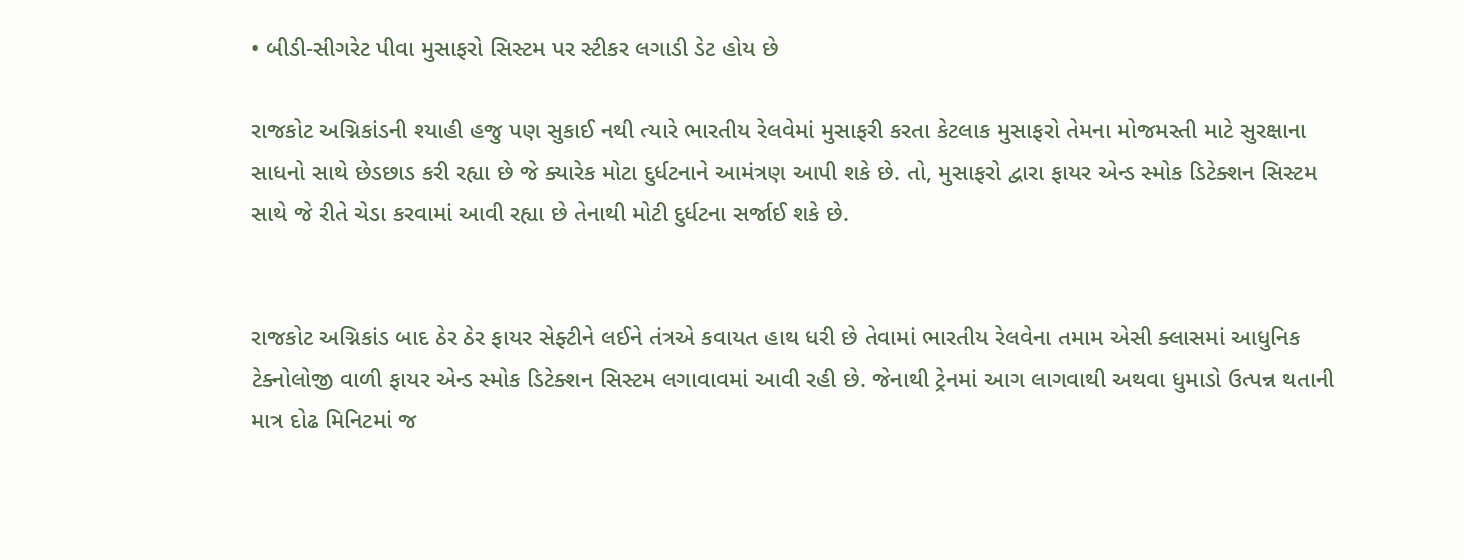• બીડી-સીગરેટ પીવા મુસાફરો સિસ્ટમ પર સ્ટીકર લગાડી ડેટ હોય છે

રાજકોટ અગ્નિકાંડની શ્યાહી હજુ પણ સુકાઈ નથી ત્યારે ભારતીય રેલવેમાં મુસાફરી કરતા કેટલાક મુસાફરો તેમના મોજમસ્તી માટે સુરક્ષાના સાધનો સાથે છેડછાડ કરી રહ્યા છે જે ક્યારેક મોટા દુર્ધટનાને આમંત્રણ આપી શકે છે. તો, મુસાફરો દ્વારા ફાયર એન્ડ સ્મોક ડિટેક્શન સિસ્ટમ સાથે જે રીતે ચેડા કરવામાં આવી રહ્યા છે તેનાથી મોટી દુર્ધટના સર્જાઈ શકે છે.


રાજકોટ અગ્નિકાંડ બાદ ઠેર ઠેર ફાયર સેફ્ટીને લઈને તંત્રએ કવાયત હાથ ધરી છે તેવામાં ભારતીય રેલવેના તમામ એસી ક્લાસમાં આધુનિક ટેક્નોલોજી વાળી ફાયર એન્ડ સ્મોક ડિટેક્શન સિસ્ટમ લગાવાવમાં આવી રહી છે. જેનાથી ટ્રેનમાં આગ લાગવાથી અથવા ધુમાડો ઉત્પન્ન થતાની માત્ર દોઢ મિનિટમાં જ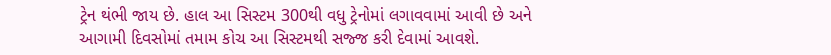ટ્રેન થંભી જાય છે. હાલ આ સિસ્ટમ 300થી વધુ ટ્રેનોમાં લગાવવામાં આવી છે અને આગામી દિવસોમાં તમામ કોચ આ સિસ્ટમથી સજ્જ કરી દેવામાં આવશે.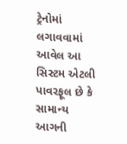ટ્રેનોમાં લગાવવામાં આવેલ આ સિસ્ટમ એટલી પાવરફૂલ છે કે સામાન્ય આગની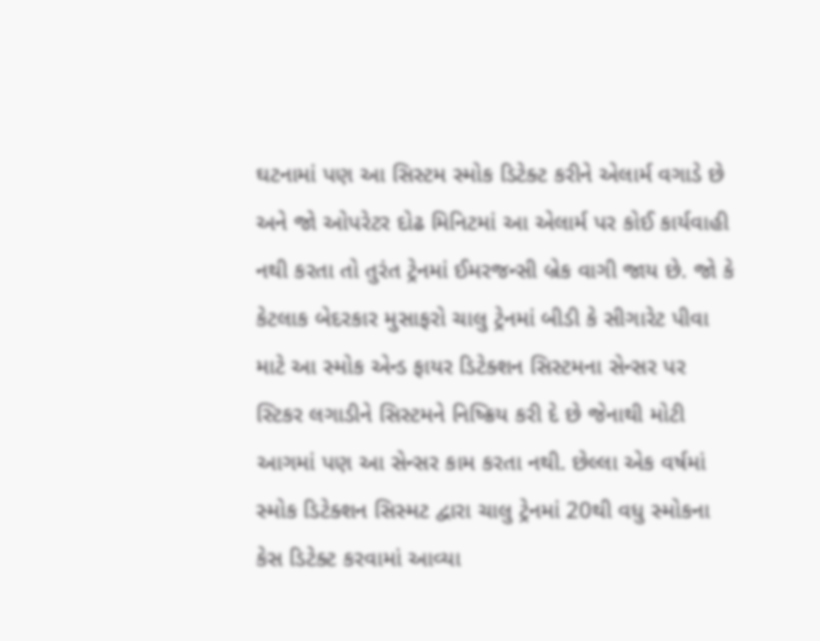ઘટનામાં પણ આ સિસ્ટમ સ્મોક ડિટેક્ટ કરીને એલાર્મ વગાડે છે અને જો ઓપરેટર દોઢ મિનિટમાં આ એલાર્મ પર કોઈ કાર્યવાહી નથી કરતા તો તુરંત ટ્રેનમાં ઈમરજન્સી બ્રેક વાગી જાય છે. જો કે કેટલાક બેદરકાર મુસાફરો ચાલુ ટ્રેનમાં બીડી કે સીગારેટ પીવા માટે આ સ્મોક એન્ડ ફાયર ડિટેક્શન સિસ્ટમના સેન્સર પર સ્ટિકર લગાડીને સિસ્ટમને નિષ્ક્રિય કરી દે છે જેનાથી મોટી આગમાં પણ આ સેન્સર કામ કરતા નથી. છેલ્લા એક વર્ષમાં સ્મોક ડિટેક્શન સિસ્મટ દ્વારા ચાલુ ટ્રેનમાં 20થી વધુ સ્મોકના કેસ ડિટેક્ટ કરવામાં આવ્યા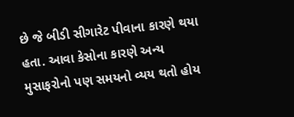છે જે બીડી સીગારેટ પીવાના કારણે થયા હતા. આવા કેસોના કારણે અન્ય મુસાફરોનો પણ સમયનો વ્યય થતો હોય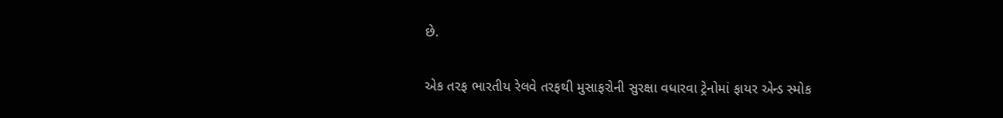છે.


એક તરફ ભારતીય રેલવે તરફથી મુસાફરોની સુરક્ષા વધારવા ટ્રેનોમાં ફાયર એન્ડ સ્મોક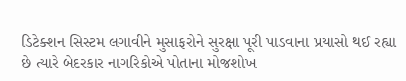ડિટેક્શન સિસ્ટમ લગાવીને મુસાફરોને સુરક્ષા પૂરી પાડવાના પ્રયાસો થઈ રહ્યા છે ત્યારે બેદરકાર નાગરિકોએ પોતાના મોજશોખ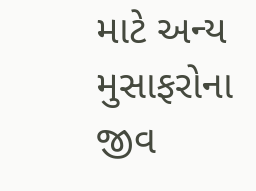માટે અન્ય મુસાફરોના જીવ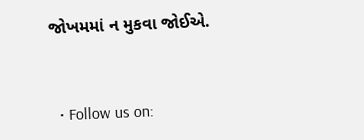જોખમમાં ન મુકવા જોઈએ.


  • Follow us on: